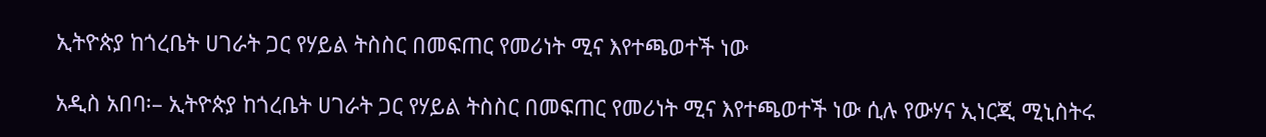ኢትዮጵያ ከጎረቤት ሀገራት ጋር የሃይል ትስስር በመፍጠር የመሪነት ሚና እየተጫወተች ነው

አዲስ አበባ፡– ኢትዮጵያ ከጎረቤት ሀገራት ጋር የሃይል ትስስር በመፍጠር የመሪነት ሚና እየተጫወተች ነው ሲሉ የውሃና ኢነርጂ ሚኒስትሩ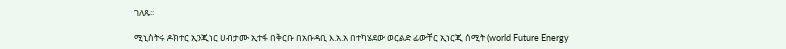ገለጹ፡፡

ሚኒስትሩ ዶክተር ኢንጂነር ሀብታሙ ኢተፋ በቅርቡ በአቡዳቢ እ.አ.አ በተካሄደው ወርልድ ፊውቸር ኢነርጂ ሰሚት (world Future Energy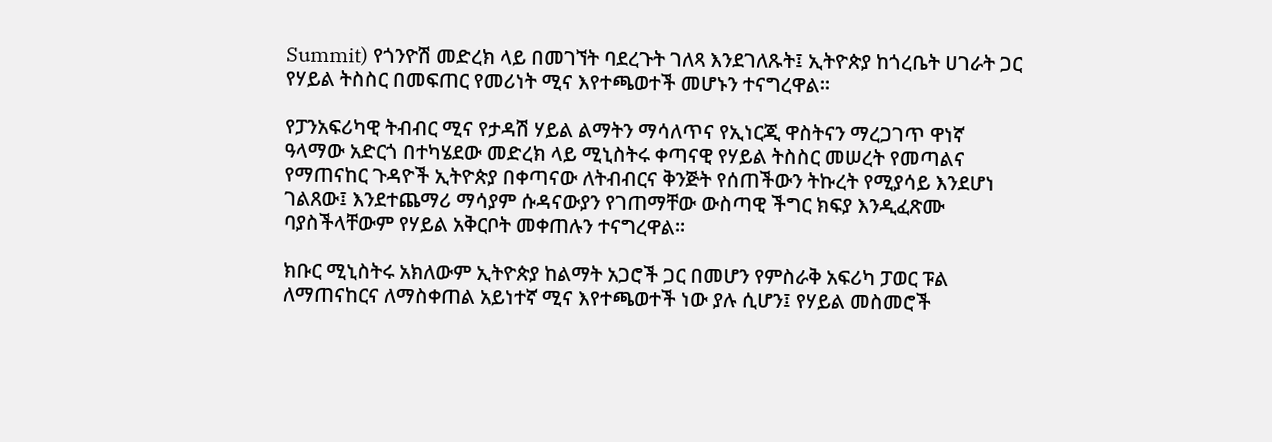Summit) የጎንዮሽ መድረክ ላይ በመገኘት ባደረጉት ገለጻ እንደገለጹት፤ ኢትዮጵያ ከጎረቤት ሀገራት ጋር የሃይል ትስስር በመፍጠር የመሪነት ሚና እየተጫወተች መሆኑን ተናግረዋል፡፡

የፓንአፍሪካዊ ትብብር ሚና የታዳሽ ሃይል ልማትን ማሳለጥና የኢነርጂ ዋስትናን ማረጋገጥ ዋነኛ ዓላማው አድርጎ በተካሄደው መድረክ ላይ ሚኒስትሩ ቀጣናዊ የሃይል ትስስር መሠረት የመጣልና የማጠናከር ጉዳዮች ኢትዮጵያ በቀጣናው ለትብብርና ቅንጅት የሰጠችውን ትኩረት የሚያሳይ እንደሆነ ገልጸው፤ እንደተጨማሪ ማሳያም ሱዳናውያን የገጠማቸው ውስጣዊ ችግር ክፍያ እንዲፈጽሙ ባያስችላቸውም የሃይል አቅርቦት መቀጠሉን ተናግረዋል፡፡

ክቡር ሚኒስትሩ አክለውም ኢትዮጵያ ከልማት አጋሮች ጋር በመሆን የምስራቅ አፍሪካ ፓወር ፑል ለማጠናከርና ለማስቀጠል አይነተኛ ሚና እየተጫወተች ነው ያሉ ሲሆን፤ የሃይል መስመሮች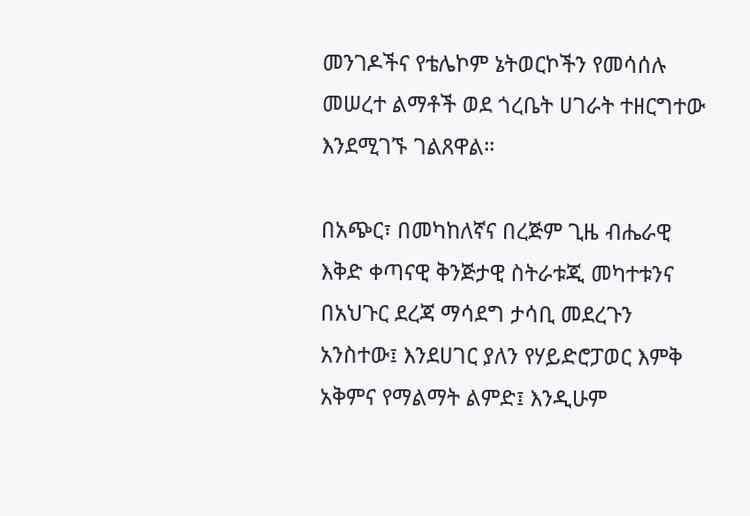መንገዶችና የቴሌኮም ኔትወርኮችን የመሳሰሉ መሠረተ ልማቶች ወደ ጎረቤት ሀገራት ተዘርግተው እንደሚገኙ ገልጸዋል።

በአጭር፣ በመካከለኛና በረጅም ጊዜ ብሔራዊ እቅድ ቀጣናዊ ቅንጅታዊ ስትራቱጂ መካተቱንና በአህጉር ደረጃ ማሳደግ ታሳቢ መደረጉን አንስተው፤ እንደሀገር ያለን የሃይድሮፓወር እምቅ አቅምና የማልማት ልምድ፤ እንዲሁም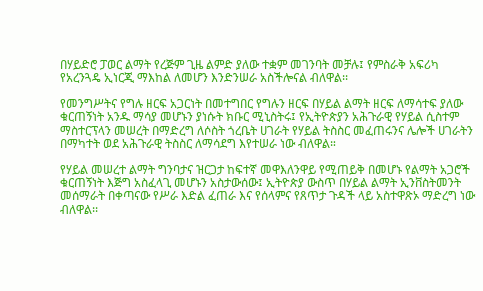በሃይድሮ ፓወር ልማት የረጅም ጊዜ ልምድ ያለው ተቋም መገንባት መቻሉ፤ የምስራቅ አፍሪካ የአረንጓዴ ኢነርጂ ማእከል ለመሆን እንድንሠራ አስችሎናል ብለዋል፡፡

የመንግሥትና የግሉ ዘርፍ አጋርነት በመተግበር የግሉን ዘርፍ በሃይል ልማት ዘርፍ ለማሳተፍ ያለው ቁርጠኝነት አንዱ ማሳያ መሆኑን ያነሱት ክቡር ሚኒስትሩ፤ የኢትዮጵያን አሕጉራዊ የሃይል ሲስተም ማስተርፕላን መሠረት በማድረግ ለሶስት ጎረቤት ሀገራት የሃይል ትስስር መፈጠሩንና ሌሎች ሀገራትን በማካተት ወደ አሕጉራዊ ትስስር ለማሳደግ እየተሠራ ነው ብለዋል።

የሃይል መሠረተ ልማት ግንባታና ዝርጋታ ከፍተኛ መዋእለንዋይ የሚጠይቅ በመሆኑ የልማት አጋሮች ቁርጠኝነት እጅግ አስፈላጊ መሆኑን አስታውሰው፤ ኢትዮጵያ ውስጥ በሃይል ልማት ኢንቨስትመንት መሰማራት በቀጣናው የሥራ እድል ፈጠራ እና የሰላምና የጸጥታ ጉዳች ላይ አስተዋጽኦ ማድረግ ነው ብለዋል፡፡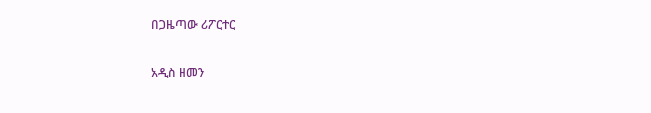በጋዜጣው ሪፖርተር

አዲስ ዘመን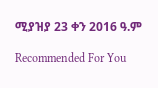ሚያዝያ 23 ቀን 2016 ዓ.ም

Recommended For You